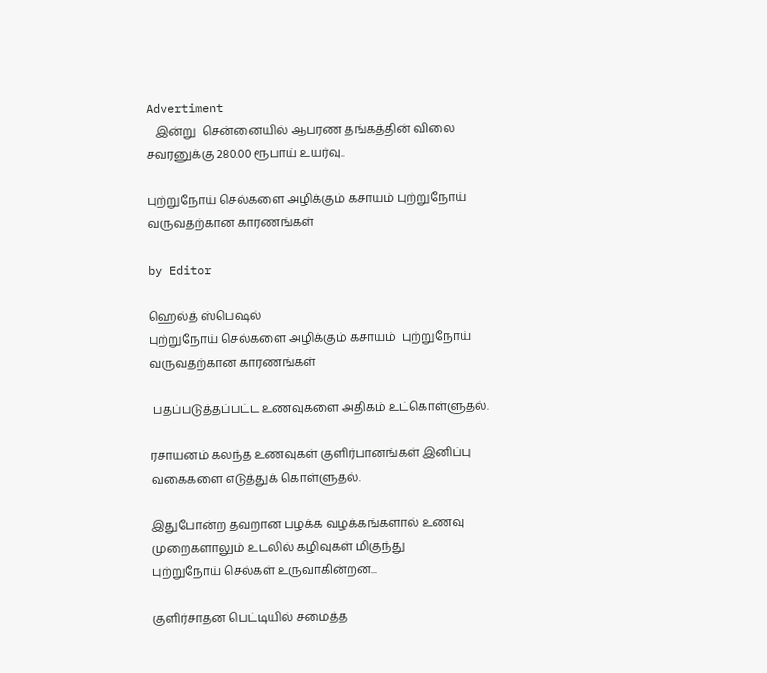Advertiment
   இன்று  சென்னையில் ஆபரண தங்கத்தின் விலை சவரனுக்கு 280.00 ரூபாய் உயர்வு..

புற்றுநோய் செல்களை அழிக்கும் கசாயம் புற்றுநோய் வருவதற்கான காரணங்கள்

by Editor

ஹெல்த் ஸ்பெஷல்
புற்றுநோய் செல்களை அழிக்கும் கசாயம்  புற்றுநோய் வருவதற்கான காரணங்கள்

 பதப்படுத்தப்பட்ட உணவுகளை அதிகம் உட்கொள்ளுதல்.

ரசாயனம் கலந்த உணவுகள் குளிர்பானங்கள் இனிப்பு வகைகளை எடுத்துக் கொள்ளுதல்.

இதுபோன்ற தவறான பழக்க வழக்கங்களால் உணவு முறைகளாலும் உடலில் கழிவுகள் மிகுந்து
புற்றுநோய் செல்கள் உருவாகின்றன...

குளிர்சாதன பெட்டியில் சமைத்த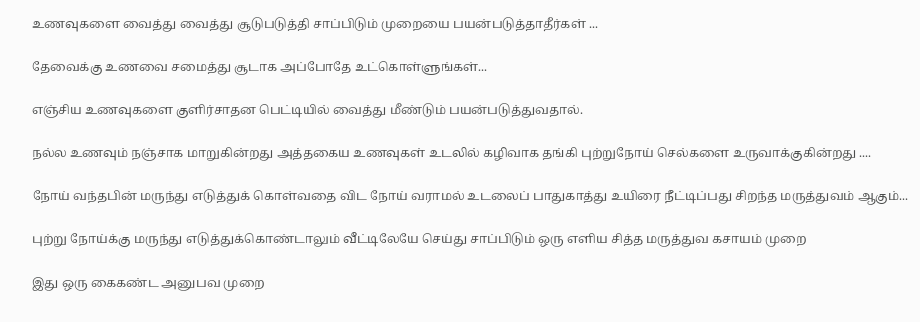உணவுகளை வைத்து வைத்து சூடுபடுத்தி சாப்பிடும் முறையை பயன்படுத்தாதீர்கள் ...

தேவைக்கு உணவை சமைத்து சூடாக அப்போதே உட்கொள்ளுங்கள்...

எஞ்சிய உணவுகளை குளிர்சாதன பெட்டியில் வைத்து மீண்டும் பயன்படுத்துவதால்.

நல்ல உணவும் நஞ்சாக மாறுகின்றது அத்தகைய உணவுகள் உடலில் கழிவாக தங்கி புற்றுநோய் செல்களை உருவாக்குகின்றது ....

நோய் வந்தபின் மருந்து எடுத்துக் கொள்வதை விட நோய் வராமல் உடலைப் பாதுகாத்து உயிரை நீட்டிப்பது சிறந்த மருத்துவம் ஆகும்...

புற்று நோய்க்கு மருந்து எடுத்துக்கொண்டாலும் வீட்டிலேயே செய்து சாப்பிடும் ஒரு எளிய சித்த மருத்துவ கசாயம் முறை

இது ஒரு கைகண்ட அனுபவ முறை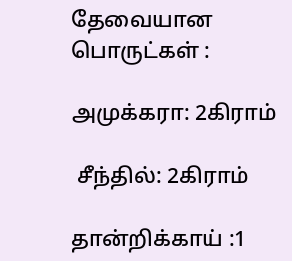தேவையான பொருட்கள் :

அமுக்கரா: 2கிராம்

 சீந்தில்: 2கிராம்

தான்றிக்காய் :1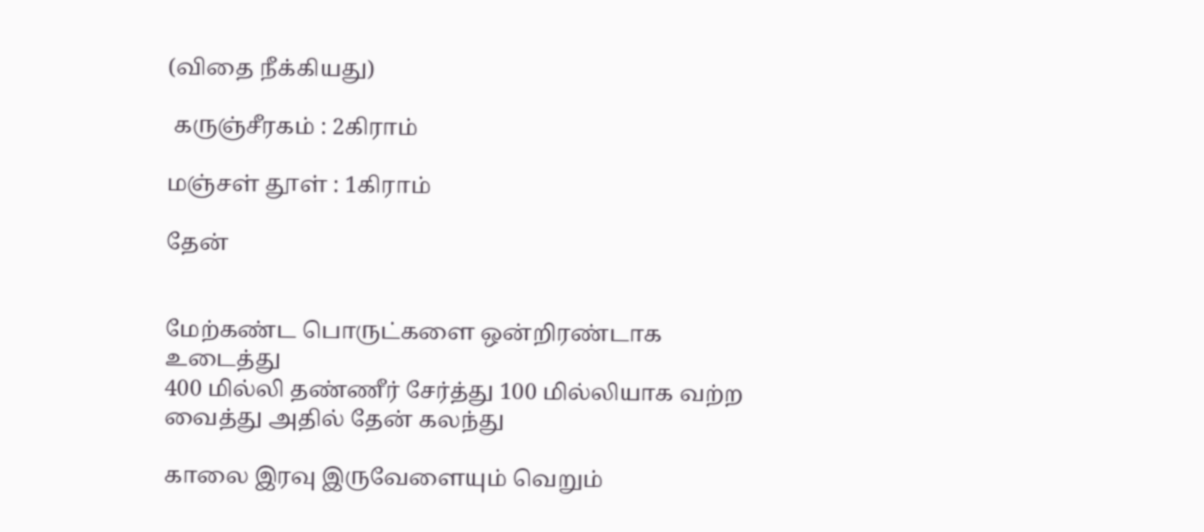(விதை நீக்கியது)

 கருஞ்சீரகம் : 2கிராம்

மஞ்சள் தூள் : 1கிராம்

தேன்


மேற்கண்ட பொருட்களை ஒன்றிரண்டாக உடைத்து
400 மில்லி தண்ணீர் சேர்த்து 100 மில்லியாக வற்ற வைத்து அதில் தேன் கலந்து

காலை இரவு இருவேளையும் வெறும்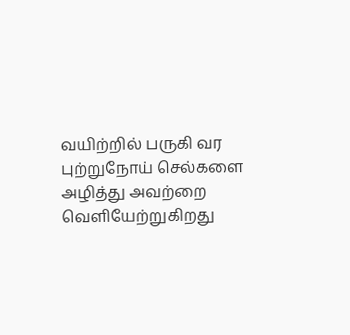வயிற்றில் பருகி வர
புற்றுநோய் செல்களை அழித்து அவற்றை வெளியேற்றுகிறது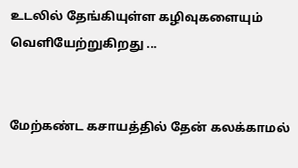உடலில் தேங்கியுள்ள கழிவுகளையும் வெளியேற்றுகிறது ...


மேற்கண்ட கசாயத்தில் தேன் கலக்காமல்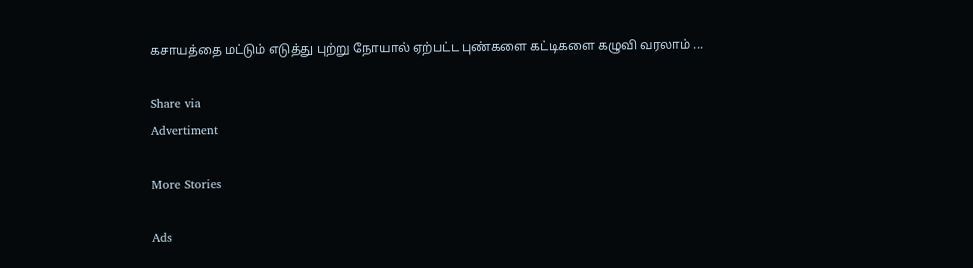கசாயத்தை மட்டும் எடுத்து புற்று நோயால் ஏற்பட்ட புண்களை கட்டிகளை கழுவி வரலாம் ...

Share via
Advertiment

More Stories

Ads